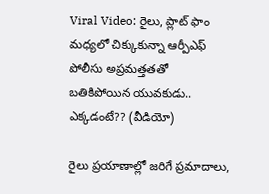Viral Video: రైలు, ప్లాట్ ఫాం మధ్యలో చిక్కుకున్నా ఆర్పీఎఫ్ పోలీసు అప్రమత్తతతో బతికిపోయిన యువకుడు.. ఎక్కడంటే?? (వీడియో)

రైలు ప్రయాణాల్లో జరిగే ప్రమాదాలు,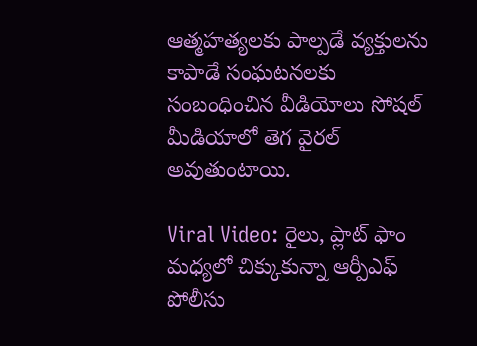ఆత్మహత్యలకు పాల్పడే వ్యక్తులను కాపాడే సంఘటనలకు సంబంధించిన వీడియోలు సోషల్ మీడియాలో తెగ వైరల్ అవుతుంటాయి.

Viral Video: రైలు, ప్లాట్ ఫాం మధ్యలో చిక్కుకున్నా ఆర్పీఎఫ్ పోలీసు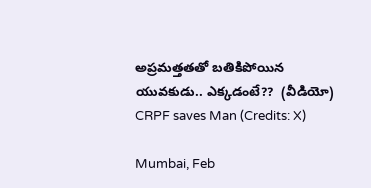అప్రమత్తతతో బతికిపోయిన యువకుడు.. ఎక్కడంటే??  (వీడియో)
CRPF saves Man (Credits: X)

Mumbai, Feb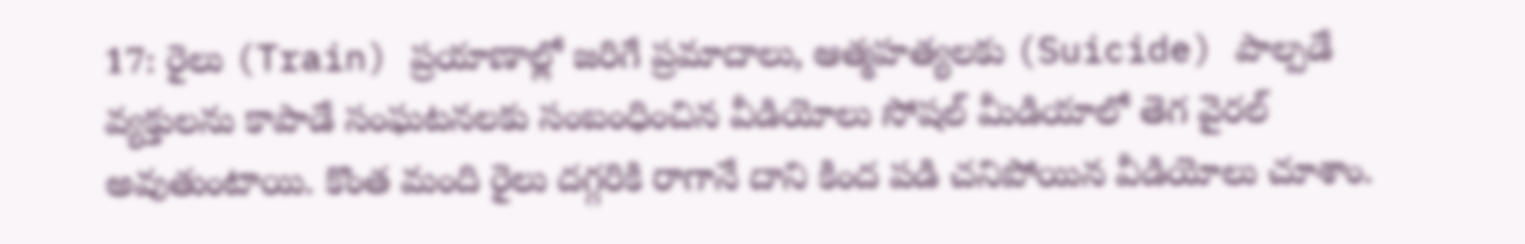17: రైలు (Train) ప్రయాణాల్లో జరిగే ప్రమాదాలు, ఆత్మహత్యలకు (Suicide) పాల్పడే వ్యక్తులను కాపాడే సంఘటనలకు సంబంధించిన వీడియోలు సోషల్ మీడియాలో తెగ వైరల్ అవుతుంటాయి. కొంత మంది రైలు దగ్గరికి రాగానే దాని కింద పడి చనిపోయిన వీడియోలు చూశాం.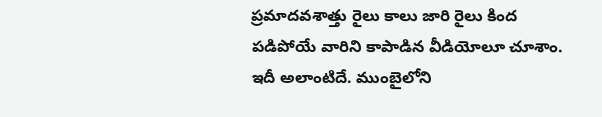ప్రమాదవశాత్తు రైలు కాలు జారి రైలు కింద పడిపోయే వారిని కాపాడిన వీడియోలూ చూశాం. ఇదీ అలాంటిదే. ముంబైలోని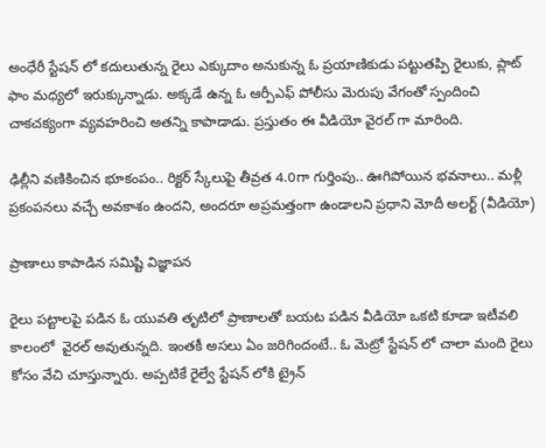అంధేరీ స్టేషన్ లో కదులుతున్న రైలు ఎక్కుదాం అనుకున్న ఓ ప్రయాణికుడు పట్టుతప్పి రైలుకు, ప్లాట్ ఫాం మధ్యలో ఇరుక్కున్నాడు. అక్కడే ఉన్న ఓ ఆర్పీఎఫ్ పోలీసు మెరుపు వేగంతో స్పందించి చాకచక్యంగా వ్యవహరించి అతన్ని కాపాడాడు. ప్రస్తుతం ఈ వీడియో వైరల్ గా మారింది.

ఢిల్లీని వణికించిన భూకంపం.. రిక్టర్ స్కేలుపై తీవ్రత 4.0గా గుర్తింపు.. ఊగిపోయిన భవనాలు.. మళ్లీ ప్రకంపనలు వచ్చే అవకాశం ఉందని, అందరూ అప్రమత్తంగా ఉండాలని ప్రధాని మోదీ అలర్ట్ (వీడియో)

ప్రాణాలు కాపాడిన సమిష్టి విజ్ఞాపన

రైలు పట్టాలపై పడిన ఓ యువతి తృటిలో ప్రాణాలతో బయట పడిన వీడియో ఒకటి కూడా ఇటీవలి కాలంలో  వైరల్ అవుతున్నది. ఇంతకీ అసలు ఏం జరిగిందంటే.. ఓ మెట్రో స్టేషన్ లో చాలా మంది రైలు కోసం వేచి చూస్తున్నారు. అప్పటికే రైల్వే స్టేషన్ లోకి ట్రైన్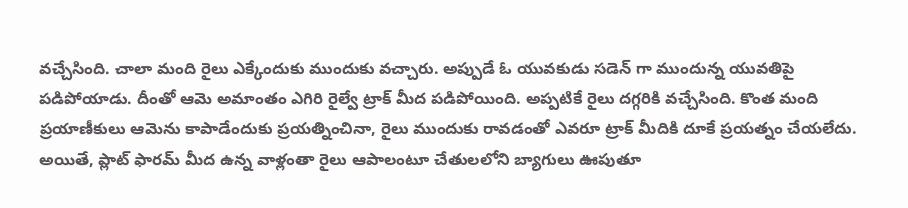వచ్చేసింది. చాలా మంది రైలు ఎక్కేందుకు ముందుకు వచ్చారు. అప్పుడే ఓ యువకుడు సడెన్ గా ముందున్న యువతిపై  పడిపోయాడు. దీంతో ఆమె అమాంతం ఎగిరి రైల్వే ట్రాక్ మీద పడిపోయింది. అప్పటికే రైలు దగ్గరికి వచ్చేసింది. కొంత మంది ప్రయాణీకులు ఆమెను కాపాడేందుకు ప్రయత్నించినా, రైలు ముందుకు రావడంతో ఎవరూ ట్రాక్ మీదికి దూకే ప్రయత్నం చేయలేదు. అయితే, ప్లాట్ ఫారమ్ మీద ఉన్న వాళ్లంతా రైలు ఆపాలంటూ చేతులలోని బ్యాగులు ఊపుతూ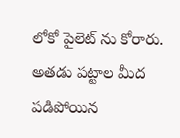లోకో పైలెట్ ను కోరారు. అతడు పట్టాల మీద పడిపోయిన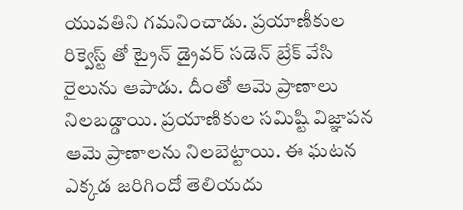యువతిని గమనించాడు. ప్రయాణీకుల రిక్వెస్ట్ తో ట్రైన్ డ్రైవర్ సడెన్ బ్రేక్ వేసి రైలును ఆపాడు. దీంతో ఆమె ప్రాణాలు నిలబడ్డాయి. ప్రయాణికుల సమిష్టి విజ్ఞాపన ఆమె ప్రాణాలను నిలబెట్టాయి. ఈ ఘటన ఎక్కడ జరిగిందో తెలియదు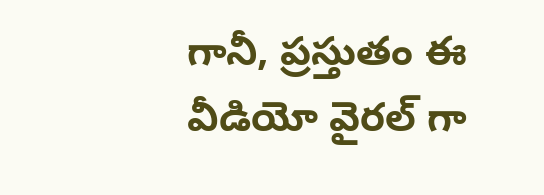గానీ, ప్రస్తుతం ఈ వీడియో వైరల్ గా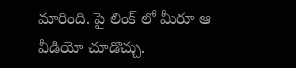మారింది. పై లింక్ లో మీరూ ఆ వీడియో చూడొచ్చు.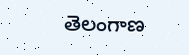తెలంగాణ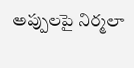అప్పులపై నిర్మలా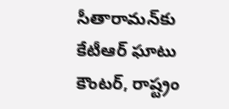సీతారామన్‌కు కేటీఆర్ ఘాటు కౌంటర్, రాష్ట్రం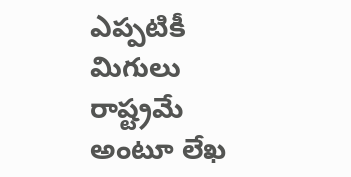ఎప్పటికీ మిగులు రాష్ట్రమే అంటూ లేఖ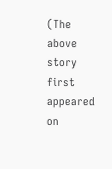(The above story first appeared on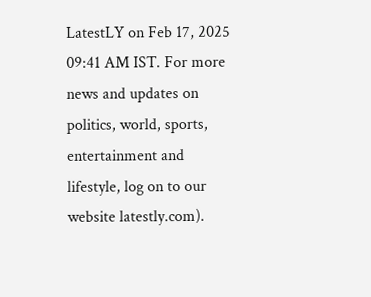LatestLY on Feb 17, 2025 09:41 AM IST. For more news and updates on politics, world, sports, entertainment and lifestyle, log on to our website latestly.com).